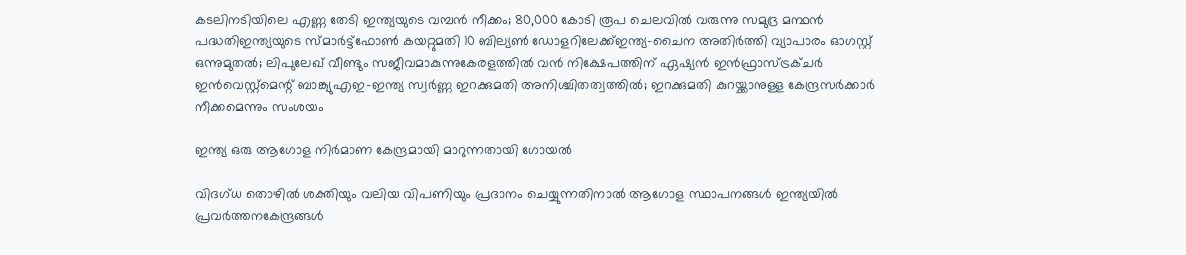കടലിനടിയിലെ എണ്ണ തേടി ഇന്ത്യയുടെ വമ്പൻ നീക്കം; 80,000 കോടി രൂപ ചെലവിൽ വരുന്നു സമുദ്ര മന്ഥൻ പദ്ധതിഇന്ത്യയുടെ സ്മാര്‍ട്ട്ഫോണ്‍ കയറ്റുമതി 10 ബില്യണ്‍ ഡോളറിലേക്ക്ഇന്ത്യ-ചൈന അതിര്‍ത്തി വ്യാപാരം ഓഗസ്റ്റ് ഒന്നുമുതല്‍; ലിപുലേഖ് വീണ്ടും സജീവമാകുന്നുകേരളത്തിൽ വന്‍ നിക്ഷേപത്തിന് ഏഷ്യന്‍ ഇന്‍ഫ്രാസ്ട്രക്ചര്‍ ഇന്‍വെസ്റ്റ്മെന്റ് ബാങ്ക്യുഎഇ-ഇന്ത്യ സ്വർണ്ണ ഇറക്കുമതി അനിശ്ചിതത്വത്തിൽ; ഇറക്കുമതി കുറയ്ക്കാനുള്ള കേന്ദ്രസർക്കാർ നീക്കമെന്നും സംശയം

ഇന്ത്യ ഒരു ആഗോള നിര്‍മാണ കേന്ദ്രമായി മാറുന്നതായി ഗോയല്‍

വിദഗ്ധ തൊഴില്‍ ശക്തിയും വലിയ വിപണിയും പ്രദാനം ചെയ്യുന്നതിനാല്‍ ആഗോള സ്ഥാപനങ്ങള്‍ ഇന്ത്യയില്‍ പ്രവര്‍ത്തനകേന്ദ്രങ്ങള്‍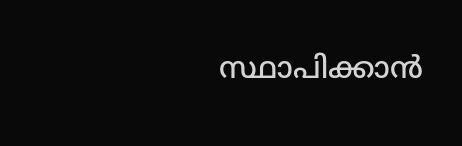സ്ഥാപിക്കാന്‍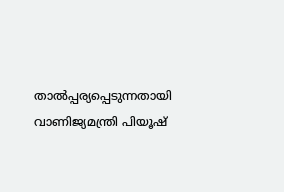താല്‍പ്പര്യപ്പെടുന്നതായി വാണിജ്യമന്ത്രി പിയൂഷ്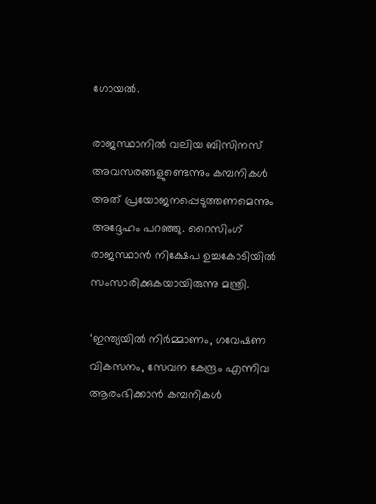ഗോയല്‍.

രാജസ്ഥാനില്‍ വലിയ ബിസിനസ് അവസരങ്ങളുണ്ടെന്നും കമ്പനികള്‍ അത് പ്രയോജനപ്പെടുത്തണമെന്നും അദ്ദേഹം പറഞ്ഞു. റൈസിംഗ് രാജസ്ഥാന്‍ നിക്ഷേപ ഉച്ചകോടിയില്‍ സംസാരിക്കുകയായിരുന്നു മന്ത്രി.

‘ഇന്ത്യയില്‍ നിര്‍മ്മാണം, ഗവേഷണ വികസനം, സേവന കേന്ദ്രം എന്നിവ ആരംഭിക്കാന്‍ കമ്പനികള്‍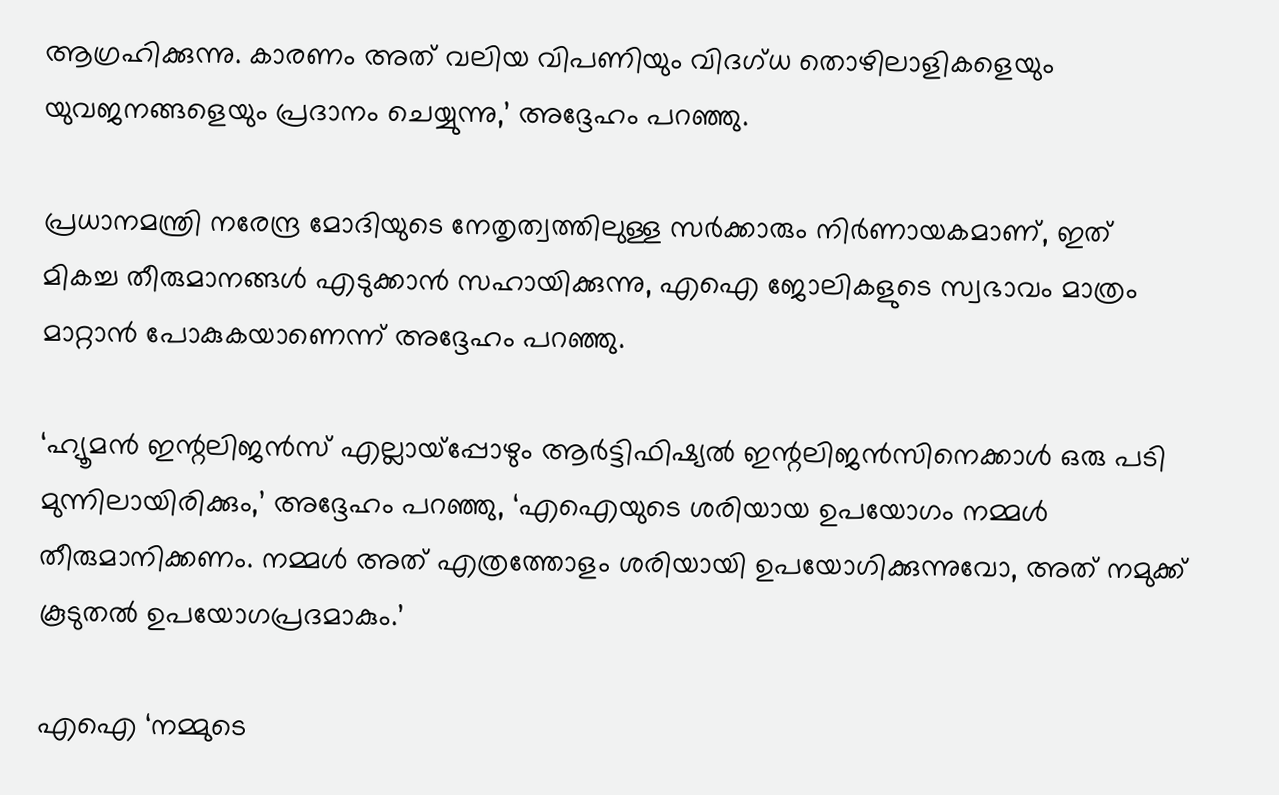ആഗ്രഹിക്കുന്നു. കാരണം അത് വലിയ വിപണിയും വിദഗ്ധ തൊഴിലാളികളെയും യുവജനങ്ങളെയും പ്രദാനം ചെയ്യുന്നു,’ അദ്ദേഹം പറഞ്ഞു.

പ്രധാനമന്ത്രി നരേന്ദ്ര മോദിയുടെ നേതൃത്വത്തിലുള്ള സര്‍ക്കാരും നിര്‍ണായകമാണ്, ഇത് മികച്ച തീരുമാനങ്ങള്‍ എടുക്കാന്‍ സഹായിക്കുന്നു, എഐ ജോലികളുടെ സ്വഭാവം മാത്രം മാറ്റാന്‍ പോകുകയാണെന്ന് അദ്ദേഹം പറഞ്ഞു.

‘ഹ്യൂമന്‍ ഇന്റലിജന്‍സ് എല്ലായ്‌പ്പോഴും ആര്‍ട്ടിഫിഷ്യല്‍ ഇന്റലിജന്‍സിനെക്കാള്‍ ഒരു പടി മുന്നിലായിരിക്കും,’ അദ്ദേഹം പറഞ്ഞു, ‘എഐയുടെ ശരിയായ ഉപയോഗം നമ്മള്‍ തീരുമാനിക്കണം. നമ്മള്‍ അത് എത്രത്തോളം ശരിയായി ഉപയോഗിക്കുന്നുവോ, അത് നമുക്ക് കൂടുതല്‍ ഉപയോഗപ്രദമാകും.’

എഐ ‘നമ്മുടെ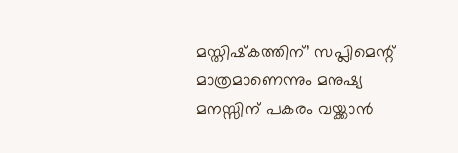മസ്തിഷ്‌കത്തിന്’ സപ്ലിമെന്റ് മാത്രമാണെന്നും മനുഷ്യ മനസ്സിന് പകരം വയ്ക്കാന്‍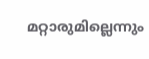മറ്റാരുമില്ലെന്നും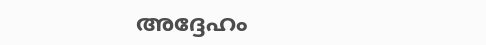അദ്ദേഹം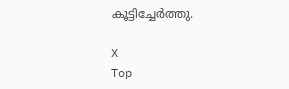കൂട്ടിച്ചേര്‍ത്തു.

X
Top